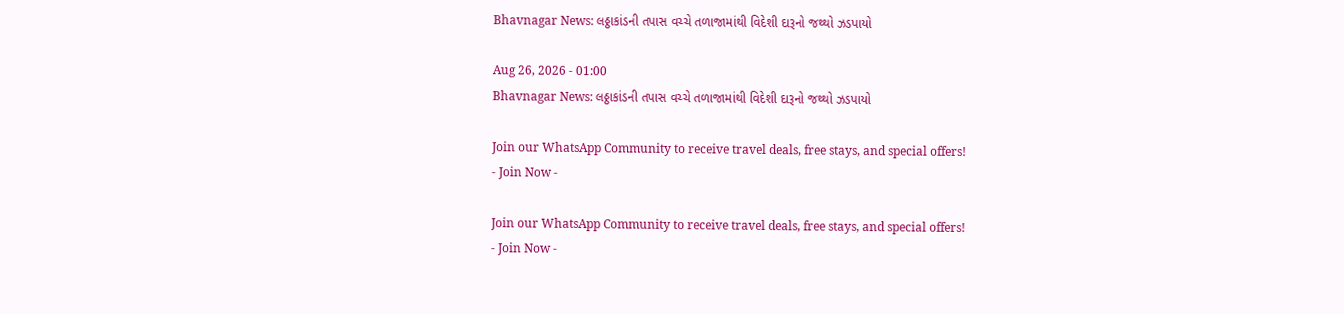Bhavnagar News: લઠ્ઠાકાંડની તપાસ વચ્ચે તળાજામાંથી વિદેશી દારૂનો જથ્થો ઝડપાયો

Aug 26, 2026 - 01:00
Bhavnagar News: લઠ્ઠાકાંડની તપાસ વચ્ચે તળાજામાંથી વિદેશી દારૂનો જથ્થો ઝડપાયો

Join our WhatsApp Community to receive travel deals, free stays, and special offers!
- Join Now -

Join our WhatsApp Community to receive travel deals, free stays, and special offers!
- Join Now -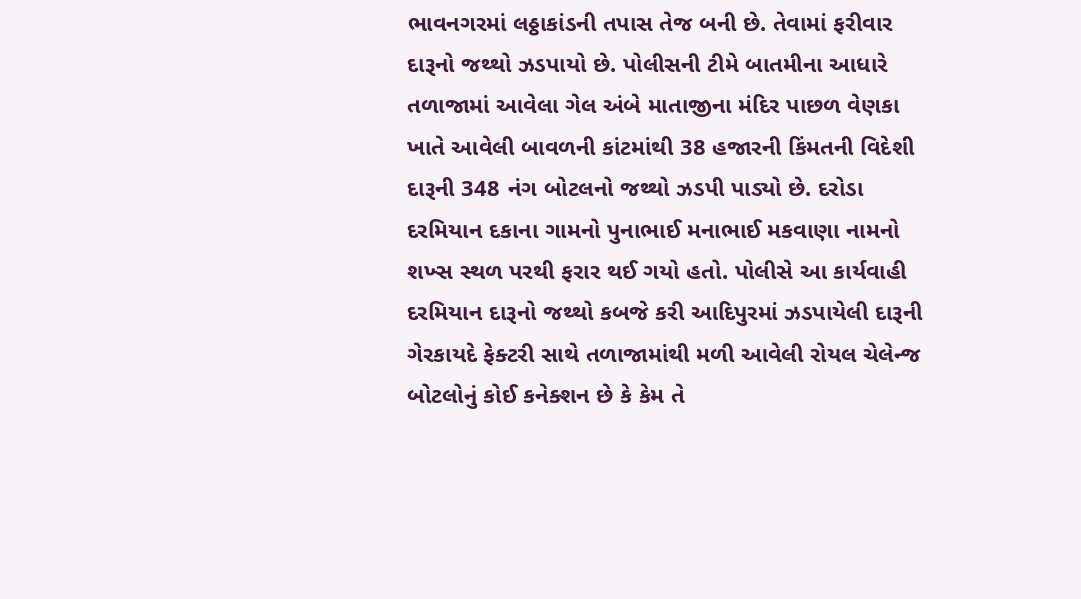ભાવનગરમાં લઠ્ઠાકાંડની તપાસ તેજ બની છે. તેવામાં ફરીવાર દારૂનો જથ્થો ઝડપાયો છે. પોલીસની ટીમે બાતમીના આધારે તળાજામાં આવેલા ગેલ અંબે માતાજીના મંદિર પાછળ વેણકા ખાતે આવેલી બાવળની કાંટમાંથી 38 હજારની કિંમતની વિદેશી દારૂની 348 નંગ બોટલનો જથ્થો ઝડપી પાડ્યો છે. દરોડા દરમિયાન દકાના ગામનો પુનાભાઈ મનાભાઈ મકવાણા નામનો શખ્સ સ્થળ પરથી ફરાર થઈ ગયો હતો. પોલીસે આ કાર્યવાહી દરમિયાન દારૂનો જથ્થો કબજે કરી આદિપુરમાં ઝડપાયેલી દારૂની ગેરકાયદે ફેક્ટરી સાથે તળાજામાંથી મળી આવેલી રોયલ ચેલેન્જ બોટલોનું કોઈ કનેક્શન છે કે કેમ તે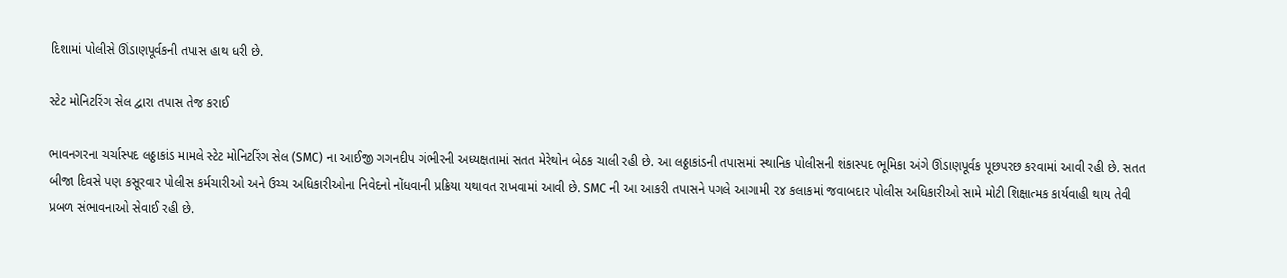દિશામાં પોલીસે ઊંડાણપૂર્વકની તપાસ હાથ ધરી છે.

સ્ટેટ મોનિટરિંગ સેલ દ્વારા તપાસ તેજ કરાઈ

ભાવનગરના ચર્ચાસ્પદ લઠ્ઠાકાંડ મામલે સ્ટેટ મોનિટરિંગ સેલ (SMC) ના આઈજી ગગનદીપ ગંભીરની અધ્યક્ષતામાં સતત મેરેથોન બેઠક ચાલી રહી છે. આ લઠ્ઠાકાંડની તપાસમાં સ્થાનિક પોલીસની શંકાસ્પદ ભૂમિકા અંગે ઊંડાણપૂર્વક પૂછપરછ કરવામાં આવી રહી છે. સતત બીજા દિવસે પણ કસૂરવાર પોલીસ કર્મચારીઓ અને ઉચ્ચ અધિકારીઓના નિવેદનો નોંધવાની પ્રક્રિયા યથાવત રાખવામાં આવી છે. SMC ની આ આકરી તપાસને પગલે આગામી ૨૪ કલાકમાં જવાબદાર પોલીસ અધિકારીઓ સામે મોટી શિક્ષાત્મક કાર્યવાહી થાય તેવી પ્રબળ સંભાવનાઓ સેવાઈ રહી છે.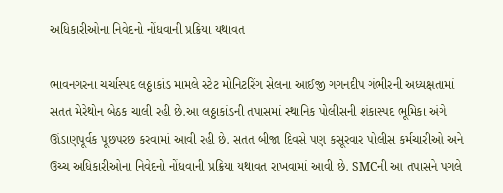અધિકારીઓના નિવેદનો નોંધવાની પ્રક્રિયા યથાવત

ભાવનગરના ચર્ચાસ્પદ લઠ્ઠાકાંડ મામલે સ્ટેટ મોનિટરિંગ સેલના આઈજી ગગનદીપ ગંભીરની અધ્યક્ષતામાં સતત મેરેથોન બેઠક ચાલી રહી છે.આ લઠ્ઠાકાંડની તપાસમાં સ્થાનિક પોલીસની શંકાસ્પદ ભૂમિકા અંગે ઊંડાણપૂર્વક પૂછપરછ કરવામાં આવી રહી છે. સતત બીજા દિવસે પણ કસૂરવાર પોલીસ કર્મચારીઓ અને ઉચ્ચ અધિકારીઓના નિવેદનો નોંધવાની પ્રક્રિયા યથાવત રાખવામાં આવી છે. SMCની આ તપાસને પગલે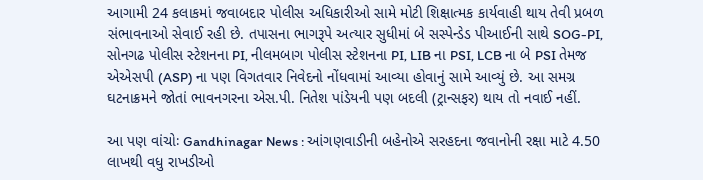આગામી 24 કલાકમાં જવાબદાર પોલીસ અધિકારીઓ સામે મોટી શિક્ષાત્મક કાર્યવાહી થાય તેવી પ્રબળ સંભાવનાઓ સેવાઈ રહી છે. તપાસના ભાગરૂપે અત્યાર સુધીમાં બે સસ્પેન્ડેડ પીઆઈની સાથે SOG-PI, સોનગઢ પોલીસ સ્ટેશનના PI, નીલમબાગ પોલીસ સ્ટેશનના PI, LIB ના PSI, LCB ના બે PSI તેમજ એએસપી (ASP) ના પણ વિગતવાર નિવેદનો નોંધવામાં આવ્યા હોવાનું સામે આવ્યું છે. આ સમગ્ર ઘટનાક્રમને જોતાં ભાવનગરના એસ.પી. નિતેશ પાંડેયની પણ બદલી (ટ્રાન્સફર) થાય તો નવાઈ નહીં.

આ પણ વાંચોઃ Gandhinagar News : આંગણવાડીની બહેનોએ સરહદના જવાનોની રક્ષા માટે 4.50 લાખથી વધુ રાખડીઓ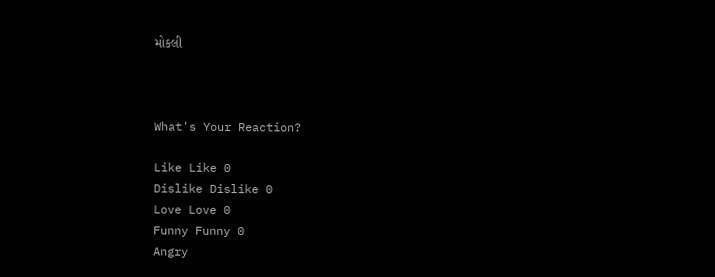મોકલી



What's Your Reaction?

Like Like 0
Dislike Dislike 0
Love Love 0
Funny Funny 0
Angry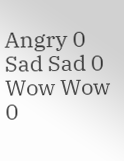Angry 0
Sad Sad 0
Wow Wow 0